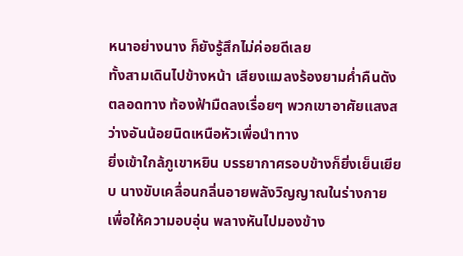หนาอย่างนาง ก็ยังรู้สึกไม่ค่อยดีเลย
ทั้งสามเดินไปข้างหน้า เสียงแมลงร้องยามค่ำคืนดังตลอดทาง ท้องฟ้ามืดลงเรื่อยๆ พวกเขาอาศัยแสงสว่างอันน้อยนิดเหนือหัวเพื่อนำทาง
ยิ่งเข้าใกล้ภูเขาหยิน บรรยากาศรอบข้างก็ยิ่งเย็นเยียบ นางขับเคลื่อนกลิ่นอายพลังวิญญาณในร่างกายเพื่อให้ความอบอุ่น พลางหันไปมองข้าง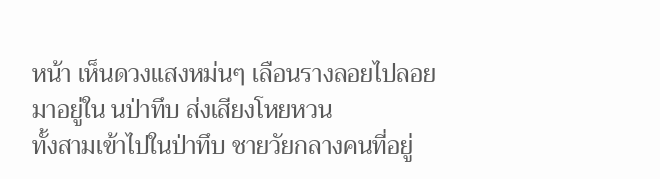หน้า เห็นดวงแสงหม่นๆ เลือนรางลอยไปลอยมาอยู่ใน นป่าทึบ ส่งเสียงโหยหวน
ทั้งสามเข้าไปในป่าทึบ ชายวัยกลางคนที่อยู่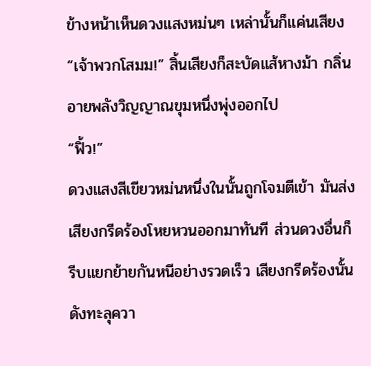ข้างหน้าเห็นดวงแสงหม่นๆ เหล่านั้นก็แค่นเสียง “เจ้าพวกโสมม!” สิ้นเสียงก็สะบัดแส้หางม้า กลิ่นอายพลังวิญญาณขุมหนึ่งพุ่งออกไป
“ฟิ้ว!”
ดวงแสงสีเขียวหม่นหนึ่งในนั้นถูกโจมตีเข้า มันส่งเสียงกรีดร้องโหยหวนออกมาทันที ส่วนดวงอื่นก็รีบแยกย้ายกันหนีอย่างรวดเร็ว เสียงกรีดร้องนั้นดังทะลุควา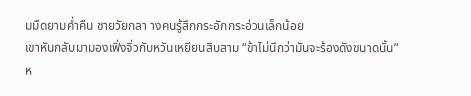มมืดยามค่ำคืน ชายวัยกลา างคนรู้สึกกระอักกระอ่วนเล็กน้อย
เขาหันกลับมามองเฟิ่งจิ่วกับหวันเหยียนสิบสาม “ข้าไม่นึกว่ามันจะร้องดังขนาดนั้น”
ห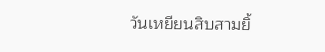วันเหยียนสิบสามยิ้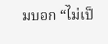มบอก “ไม่เป็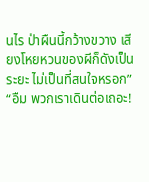นไร ป่าผืนนี้กว้างขวาง เสียงโหยหวนของผีก็ดังเป็นระยะ ไม่เป็นที่สนใจหรอก”
“อืม พวกเราเดินต่อเถอะ!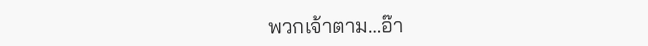พวกเจ้าตาม…อ๊า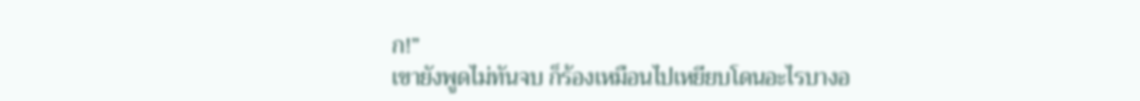ก!”
เขายังพูดไม่ทันจบ ก็ร้องเหมือนไปเหยียบโดนอะไรบางอ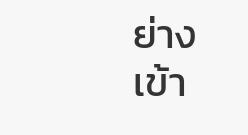ย่างเข้า